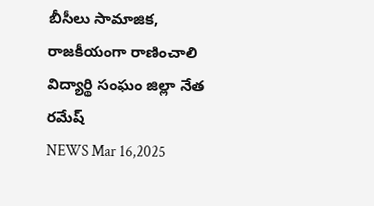బీసీలు సామాజిక, రాజకీయంగా రాణించాలి
విద్యార్థి సంఘం జిల్లా నేత రమేష్
NEWS Mar 16,2025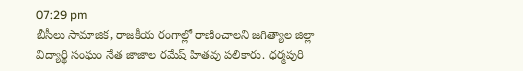07:29 pm
బీసీలు సామాజిక, రాజకీయ రంగాల్లో రాణించాలని జగిత్యాల జిల్లా విద్యార్థి సంఘం నేత జాజాల రమేష్ హితవు పలికారు. ధర్మపురి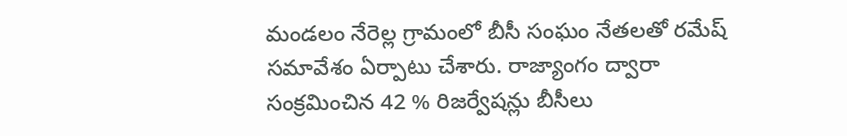మండలం నేరెల్ల గ్రామంలో బీసీ సంఘం నేతలతో రమేష్ సమావేశం ఏర్పాటు చేశారు. రాజ్యాంగం ద్వారా సంక్రమించిన 42 % రిజర్వేషన్లు బీసీలు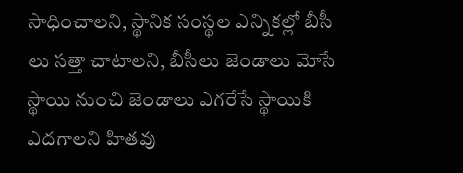సాధించాలని, స్థానిక సంస్థల ఎన్నికల్లో బీసీ లు సత్తా చాటాలని, బీసీలు జెండాలు మోసే స్థాయి నుంచి జెండాలు ఎగరేసే స్థాయికి ఎదగాలని హితవు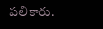పలికారు.